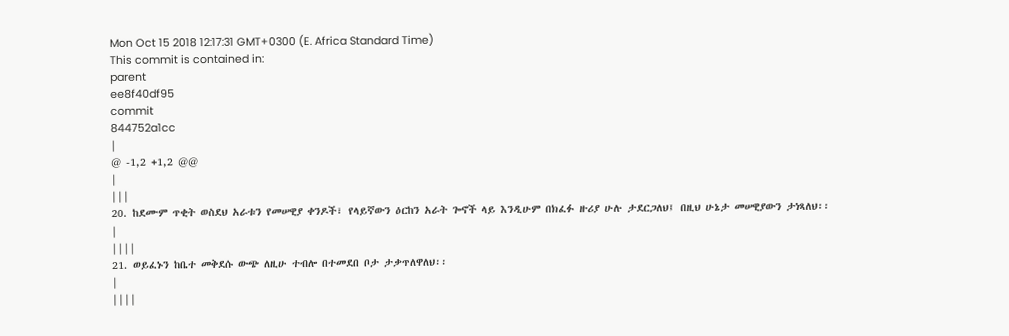Mon Oct 15 2018 12:17:31 GMT+0300 (E. Africa Standard Time)
This commit is contained in:
parent
ee8f40df95
commit
844752a1cc
|
@ -1,2 +1,2 @@
|
|||
20. ከደሙም ጥቂት ወስደህ አራቱን የመሠዊያ ቀንዶች፣ የላይኛውን ዕርከን አራት ጐኖች ላይ እንዲሁም በክፈፉ ዙሪያ ሁሉ ታደርጋለህ፤ በዚህ ሁኔታ መሠዊያውን ታነጻለህ፡፡
|
||||
21. ወይፈኑን ከቤተ መቅደሱ ውጭ ለዚሁ ተብሎ በተመደበ ቦታ ታቃጥለዋለህ፡፡
|
||||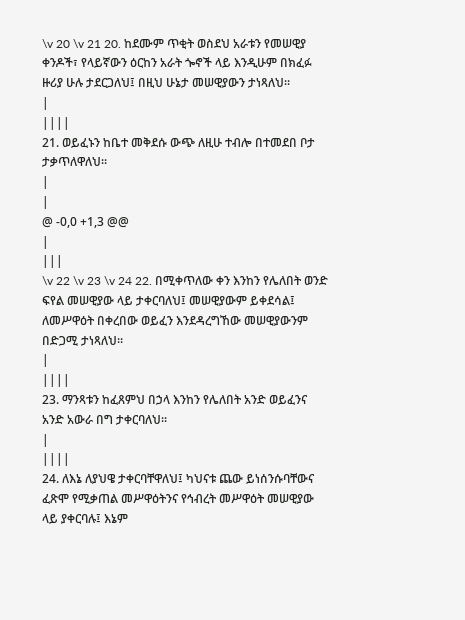\v 20 \v 21 20. ከደሙም ጥቂት ወስደህ አራቱን የመሠዊያ ቀንዶች፣ የላይኛውን ዕርከን አራት ጐኖች ላይ እንዲሁም በክፈፉ ዙሪያ ሁሉ ታደርጋለህ፤ በዚህ ሁኔታ መሠዊያውን ታነጻለህ፡፡
|
||||
21. ወይፈኑን ከቤተ መቅደሱ ውጭ ለዚሁ ተብሎ በተመደበ ቦታ ታቃጥለዋለህ፡፡
|
|
@ -0,0 +1,3 @@
|
|||
\v 22 \v 23 \v 24 22. በሚቀጥለው ቀን እንከን የሌለበት ወንድ ፍየል መሠዊያው ላይ ታቀርባለህ፤ መሠዊያውም ይቀደሳል፤ ለመሥዋዕት በቀረበው ወይፈን እንደዳረግኸው መሠዊያውንም በድጋሚ ታነጻለህ፡፡
|
||||
23. ማንጻቱን ከፈጸምህ በኃላ እንከን የሌለበት አንድ ወይፈንና አንድ አውራ በግ ታቀርባለህ፡፡
|
||||
24. ለእኔ ለያህዌ ታቀርባቸዋለህ፤ ካህናቱ ጨው ይነሰንሱባቸውና ፈጽሞ የሚቃጠል መሥዋዕትንና የኅብረት መሥዋዕት መሠዊያው ላይ ያቀርባሉ፤ እኔም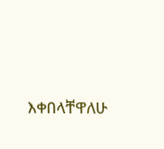እቀበላቸዋለሁ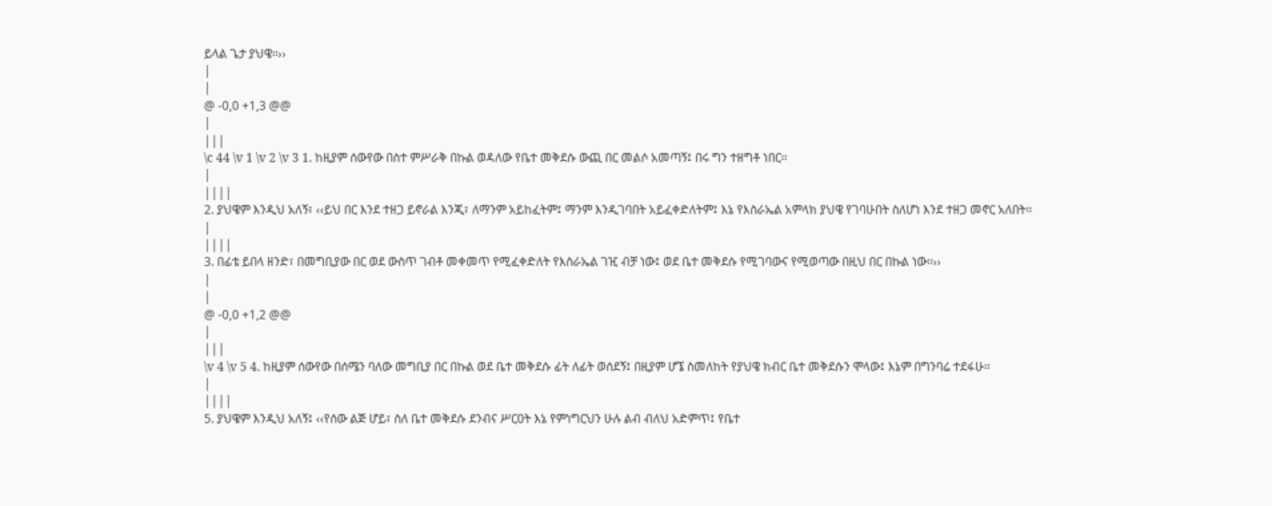ይላል ጌታ ያህዌ፡፡››
|
|
@ -0,0 +1,3 @@
|
|||
\c 44 \v 1 \v 2 \v 3 1. ከዚያም ሰውየው በስተ ምሥራቅ በኩል ወዳለው የቤተ መቅደሱ ውጪ በር መልሶ አመጣኝ፤ በሩ ግን ተዘግቶ ነበር፡፡
|
||||
2. ያህዌም እንዲህ አለኝ፣ ‹‹ይህ በር እንደ ተዘጋ ይኖራል እንጂ፣ ለማንም አይከፈትም፤ ማንም እንዲገባበት አይፈቀድለትም፤ እኔ የእስራኤል አምላክ ያህዌ የገባሁበት ስለሆነ እንደ ተዘጋ መኖር አለበት፡፡
|
||||
3. በፊቴ ይበላ ዘንድ፣ በመግቢያው በር ወደ ውስጥ ገብቶ መቀመጥ የሚፈቀድለት የእስራኤል ገዢ ብቻ ነው፤ ወደ ቤተ መቅደሱ የሚገባውና የሚወጣው በዚህ በር በኩል ነው፡፡››
|
|
@ -0,0 +1,2 @@
|
|||
\v 4 \v 5 4. ከዚያም ሰውየው በሰሜን ባለው መግቢያ በር በኩል ወደ ቤተ መቅደሱ ፊት ለፊት ወሰደኝ፤ በዚያም ሆኜ ስመለከት የያህዌ ክብር ቤተ መቅደሱን ሞላው፤ እኔም በግንባሬ ተደፋሁ፡፡
|
||||
5. ያህዌም እንዲህ አለኝ፤ ‹‹የሰው ልጅ ሆይ፣ ስለ ቤተ መቅደሱ ደንብና ሥርዐት እኔ የምነግርህን ሁሉ ልብ ብለህ አድምጥ፤ የቤተ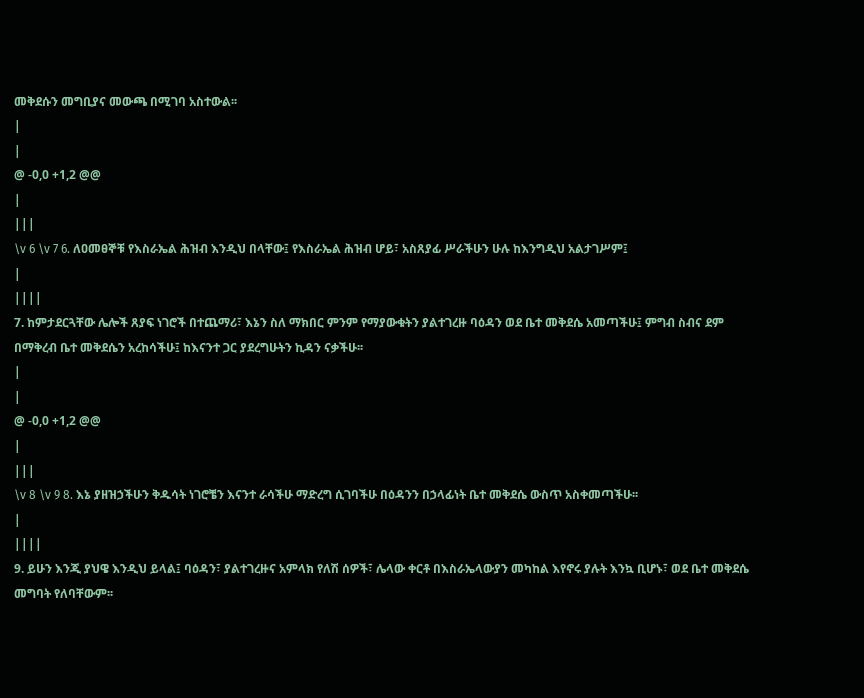መቅደሱን መግቢያና መውጫ በሚገባ አስተውል፡፡
|
|
@ -0,0 +1,2 @@
|
|||
\v 6 \v 7 6. ለዐመፀኞቹ የእስራኤል ሕዝብ እንዲህ በላቸው፤ የእስራኤል ሕዝብ ሆይ፣ አስጸያፊ ሥራችሁን ሁሉ ከእንግዲህ አልታገሥም፤
|
||||
7. ከምታደርጓቸው ሌሎች ጸያፍ ነገሮች በተጨማሪ፣ እኔን ስለ ማክበር ምንም የማያውቁትን ያልተገረዙ ባዕዳን ወደ ቤተ መቅደሴ አመጣችሁ፤ ምግብ ስብና ደም በማቅረብ ቤተ መቅደሴን አረከሳችሁ፤ ከእናንተ ጋር ያደረግሁትን ኪዳን ናቃችሁ፡፡
|
|
@ -0,0 +1,2 @@
|
|||
\v 8 \v 9 8. እኔ ያዘዝኃችሁን ቅዱሳት ነገሮቼን እናንተ ራሳችሁ ማድረግ ሲገባችሁ በዕዳንን በኃላፊነት ቤተ መቅደሴ ውስጥ አስቀመጣችሁ፡፡
|
||||
9. ይሁን እንጂ ያህዌ እንዲህ ይላል፤ ባዕዳን፣ ያልተገረዙና አምላክ የለሽ ሰዎች፣ ሌላው ቀርቶ በእስራኤላውያን መካከል እየኖሩ ያሉት እንኳ ቢሆኑ፣ ወደ ቤተ መቅደሴ መግባት የለባቸውም፡፡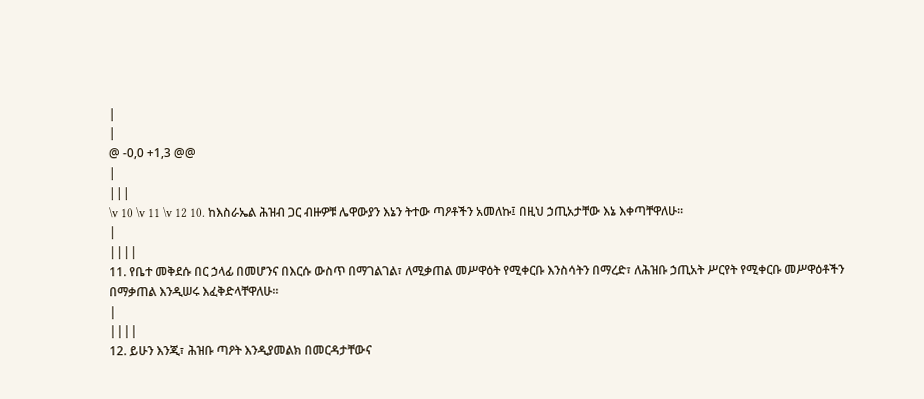|
|
@ -0,0 +1,3 @@
|
|||
\v 10 \v 11 \v 12 10. ከእስራኤል ሕዝብ ጋር ብዙዎቹ ሌዋውያን እኔን ትተው ጣዖቶችን አመለኩ፤ በዚህ ኃጢአታቸው እኔ እቀጣቸዋለሁ፡፡
|
||||
11. የቤተ መቅደሱ በር ኃላፊ በመሆንና በእርሱ ውስጥ በማገልገል፣ ለሚቃጠል መሥዋዕት የሚቀርቡ እንስሳትን በማረድ፣ ለሕዝቡ ኃጢአት ሥርየት የሚቀርቡ መሥዋዕቶችን በማቃጠል እንዲሠሩ እፈቅድላቸዋለሁ፡፡
|
||||
12. ይሁን እንጂ፣ ሕዝቡ ጣዖት እንዲያመልክ በመርዳታቸውና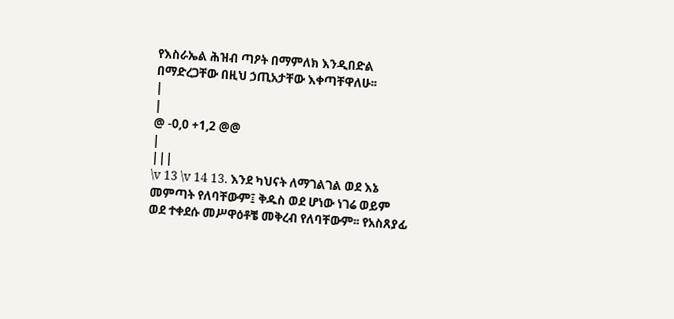የእስራኤል ሕዝብ ጣዖት በማምለክ እንዲበድል በማድረጋቸው በዚህ ኃጢአታቸው እቀጣቸዋለሁ፡፡
|
|
@ -0,0 +1,2 @@
|
|||
\v 13 \v 14 13. እንደ ካህናት ለማገልገል ወደ እኔ መምጣት የለባቸውም፤ ቅዱስ ወደ ሆነው ነገሬ ወይም ወደ ተቀደሱ መሥዋዕቶቼ መቅረብ የለባቸውም፡፡ የአስጸያፊ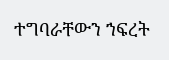ተግባራቸውን ኀፍረት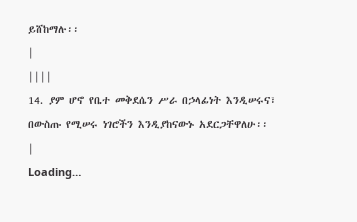ይሸከማሉ፡፡
|
||||
14. ያም ሆኖ የቤተ መቅደሴን ሥራ በኃላፊነት እንዲሠሩና፣ በውስጡ የሚሠሩ ነገሮችን እንዲያከናውኑ አደርጋቸዋለሁ፡፡
|
Loading…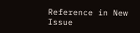Reference in New Issue